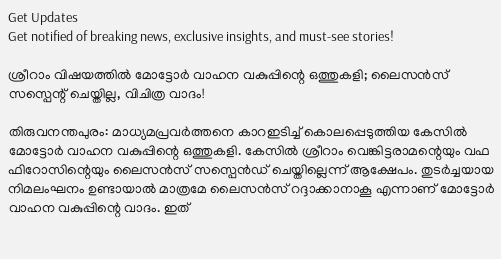Get Updates
Get notified of breaking news, exclusive insights, and must-see stories!

ശ്രീറാം വിഷയത്തിൽ മോട്ടോർ വാഹന വകുപ്പിന്റെ ഒത്തുകളി; ലൈസൻസ് സസ്പെന്റ് ചെയ്തില്ല, വിചിത്ര വാദം!

തിരുവനന്തപുരം: മാധ്യമപ്രവർത്തനെ കാറഇടിച്ച് കൊലപ്പെടുത്തിയ കേസിൽ മോട്ടോർ വാഹന വകുപ്പിന്റെ ഒത്തുകളി. കേസില്‍ ശ്രീറാം വെങ്കിട്ടരാമന്റെയും വഫ ഫിറോസിന്റെയും ലൈസന്‍സ് സസ്പെന്‍ഡ് ചെയ്തില്ലെന്ന് ആക്ഷേപം. തുടർച്ചയായ നിമലംഘനം ഉണ്ടായാൽ മാത്രമേ ലൈസൻസ് റദ്ദാക്കാനാകൂ എന്നാണ് മോട്ടോർ വാഹന വകുപ്പിന്റെ വാദം. ഇത്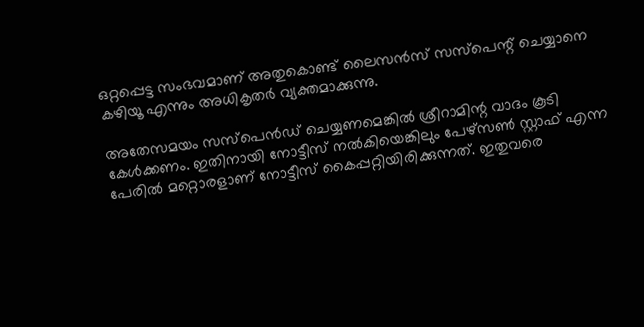ഒറ്റപ്പെട്ട സംഭവമാണ് അതുകൊണ്ട് ലൈസൻസ് സസ്പെന്റ് ചെയ്യാനെ കഴിയൂ എന്നും അധികൃതർ വ്യക്തമാക്കുന്നു.

അതേസമയം സസ്പെന്‍ഡ് ചെയ്യണമെങ്കില്‍ ശ്രീറാമിന്റ വാദം കൂടി കേള്‍ക്കണം. ഇതിനായി നോട്ടീസ് നൽകിയെങ്കിലും പേഴ്സൺ സ്റ്റാഫ് എന്ന പേരിൽ മറ്റൊരളാണ് നോട്ടീസ് കൈപ്പറ്റിയിരിക്കുന്നത്. ഇതുവരെ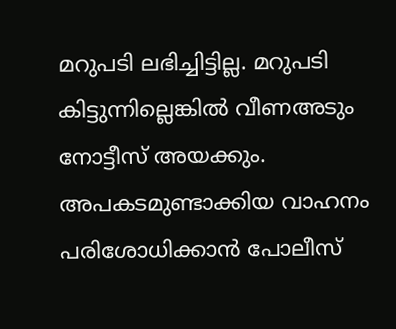മറുപടി ലഭിച്ചിട്ടില്ല. മറുപടി കിട്ടുന്നില്ലെങ്കിൽ വീണഅടും നോട്ടീസ് അയക്കും. അപകടമുണ്ടാക്കിയ വാഹനം പരിശോധിക്കാന്‍ പോലീസ്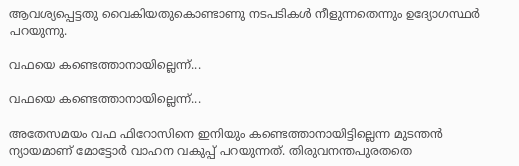ആവശ്യപ്പെട്ടതു വൈകിയതുകൊണ്ടാണു നടപടികള്‍ നീളുന്നതെന്നും ഉദ്യോഗസ്ഥർ പറയുന്നു.

വഫയെ കണ്ടെത്താനായില്ലെന്ന്...

വഫയെ കണ്ടെത്താനായില്ലെന്ന്...

അതേസമയം വഫ ഫിറോസിനെ ഇനിയും കണ്ടെത്താനായിട്ടില്ലെന്ന മുടന്തൻ ന്യായമാണ് മോട്ടോർ വാഹന വകുപ്പ് പറയുന്നത്. തിരുവനന്തപുരതതെ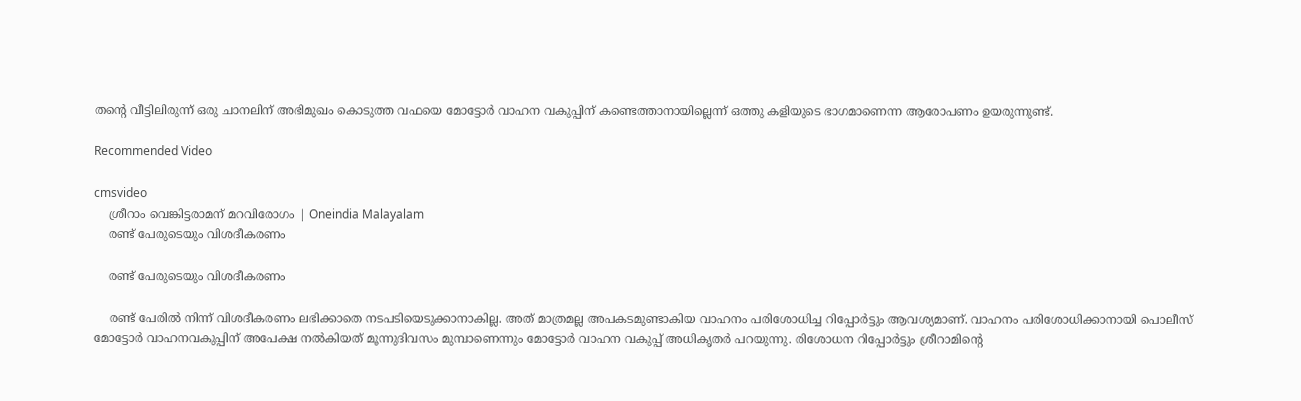തന്റെ വീട്ടിലിരുന്ന് ഒരു ചാനലിന് അഭിമുഖം കൊടുത്ത വഫയെ മോട്ടോർ വാഹന വകുപ്പിന് കണ്ടെത്താനായില്ലെന്ന് ഒത്തു കളിയുടെ ഭാഗമാണെന്ന ആരോപണം ഉയരുന്നുണ്ട്.

Recommended Video

cmsvideo
    ശ്രീറാം വെങ്കിട്ടരാമന് മറവിരോഗം | Oneindia Malayalam
    രണ്ട് പേരുടെയും വിശദീകരണം

    രണ്ട് പേരുടെയും വിശദീകരണം

    രണ്ട് പേരിൽ നിന്ന് വിശദീകരണം ലഭിക്കാതെ നടപടിയെടുക്കാനാകില്ല. അത് മാത്രമല്ല അപകടമുണ്ടാകിയ വാഹനം പരിശോധിച്ച റിപ്പോർട്ടും ആവശ്യമാണ്. വാഹനം പരിശോധിക്കാനായി പൊലീസ് മോട്ടോര്‍ വാഹനവകുപ്പിന് അപേക്ഷ നല്‍കിയത് മൂന്നുദിവസം മുമ്പാണെന്നും മോട്ടോർ വാഹന വകുപ്പ് അധികൃതർ പറയുന്നു. രിശോധന റിപ്പോര്‍ട്ടും ശ്രീറാമിന്റെ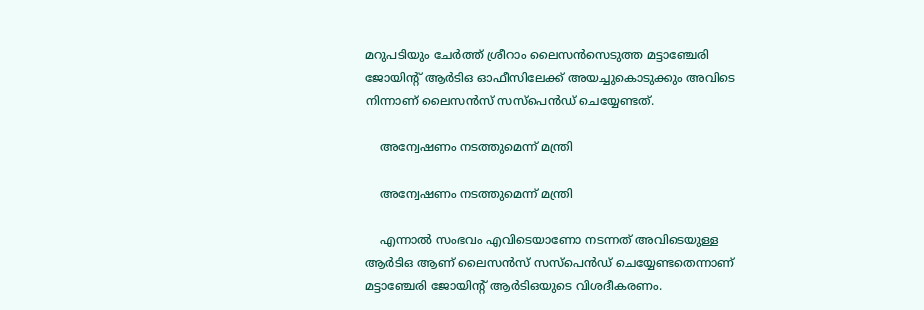മറുപടിയും ചേര്‍ത്ത് ശ്രീറാം ലൈസന്‍സെടുത്ത മട്ടാഞ്ചേരി ജോയിന്റ് ആർടിഒ ഓഫീസിലേക്ക് അയച്ചുകൊടുക്കും അവിടെ നിന്നാണ് ലൈസൻസ് സസ്പെൻഡ് ചെയ്യേണ്ടത്.

    അന്വേഷണം നടത്തുമെന്ന് മന്ത്രി

    അന്വേഷണം നടത്തുമെന്ന് മന്ത്രി

    എന്നാൽ സംഭവം എവിടെയാണോ നടന്നത് അവിടെയുള്ള ആർടിഒ ആണ് ലൈസൻസ് സസ്പെൻഡ് ചെയ്യേണ്ടതെന്നാണ് മട്ടാഞ്ചേരി ജോയിന്റ് ആർടിഒയുടെ വിശദീകരണം.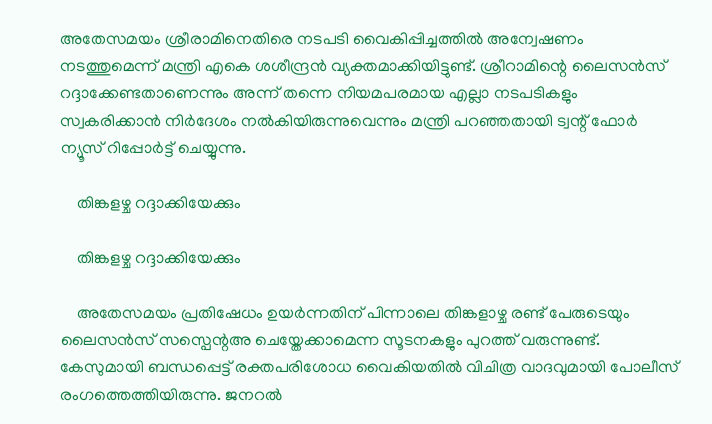അതേസമയം ശ്രീരാമിനെതിരെ നടപടി വൈകിപ്പിച്ചത്തിൽ അന്വേഷണം നടത്തുമെന്ന് മന്ത്രി എകെ ശശീന്ദ്രൻ വ്യക്തമാക്കിയിട്ടുണ്ട്. ശ്രീറാമിന്റെ ലൈസൻസ് റദ്ദാക്കേണ്ടതാണെന്നും അന്ന് തന്നെ നിയമപരമായ എല്ലാ നടപടികളും സ്വകരിക്കാൻ നിർദേശം നൽകിയിരുന്നുവെന്നും മന്ത്രി പറഞ്ഞതായി ട്വന്റ് ഫോർ ന്യൂസ് റിപ്പോർട്ട് ചെയ്യുന്നു.

    തിങ്കളഴ്ച റദ്ദാക്കിയേക്കും

    തിങ്കളഴ്ച റദ്ദാക്കിയേക്കും

    അതേസമയം പ്രതിഷേധം ഉയർന്നതിന് പിന്നാലെ തിങ്കളാഴ്ച രണ്ട് പേരുടെയും ലൈസൻസ് സസ്പെന്റഅ ചെയ്തേക്കാമെന്ന സൂടനകളും പുറത്ത് വരുന്നുണ്ട്. കേസുമായി ബന്ധപ്പെട്ട് രക്തപരിശോധ വൈകിയതിൽ വിചിത്ര വാദവുമായി പോലീസ് രംഗത്തെത്തിയിരുന്നു. ജനറൽ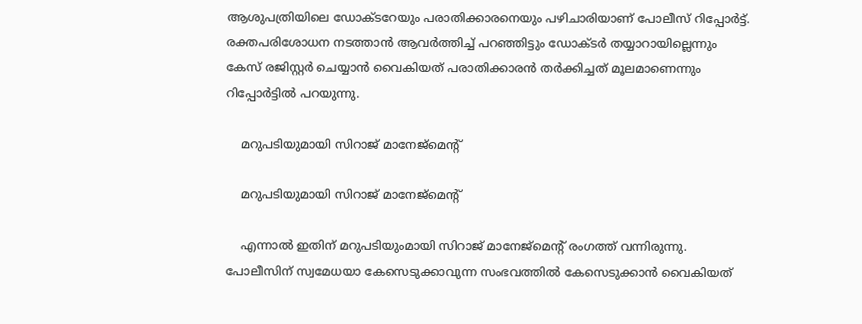ആശുപത്രിയിലെ ഡോക്ടറേയും പരാതിക്കാരനെയും പഴിചാരിയാണ് പോലീസ് റിപ്പോർട്ട്. രക്തപരിശോധന നടത്താൻ ആവർത്തിച്ച് പറഞ്ഞിട്ടും ഡോക്ടർ തയ്യാറായില്ലെന്നും കേസ് രജിസ്റ്റർ ചെയ്യാൻ വൈകിയത് പരാതിക്കാരൻ തർക്കിച്ചത് മൂലമാണെന്നും റിപ്പോർട്ടിൽ പറയുന്നു.

    മറുപടിയുമായി സിറാജ് മാനേജ്മെന്റ്

    മറുപടിയുമായി സിറാജ് മാനേജ്മെന്റ്

    എന്നാൽ ഇതിന് മറുപടിയുംമായി സിറാജ് മാനേജ്മെന്റ് രംഗത്ത് വന്നിരുന്നു. പോലീസിന് സ്വമേധയാ കേസെടുക്കാവുന്ന സംഭവത്തില്‍ കേസെടുക്കാന്‍ വൈകിയത്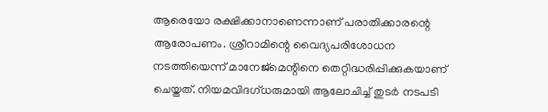ആരെയോ രക്ഷിക്കാനാണെന്നാണ് പരാതിക്കാരന്റെ ആരോപണം. ശ്രീറാമിന്റെ വൈദ്യപരിശോധന നടത്തിയെന്ന് മാനേജ്മെന്റിനെ തെറ്റിദ്ധരിപ്പിക്കുകയാണ് ചെയ്തത്. നിയമവിദഗ്ധരുമായി ആലോചിച്ച് തുടര്‍ നടപടി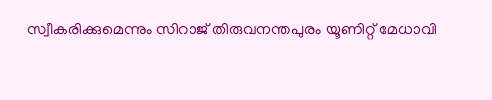സ്വീകരിക്കുമെന്നും സിറാജ് തിരുവനന്തപുരം യൂണിറ്റ് മേധാവി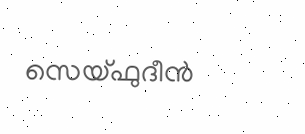സെയ്ഫുദീൻ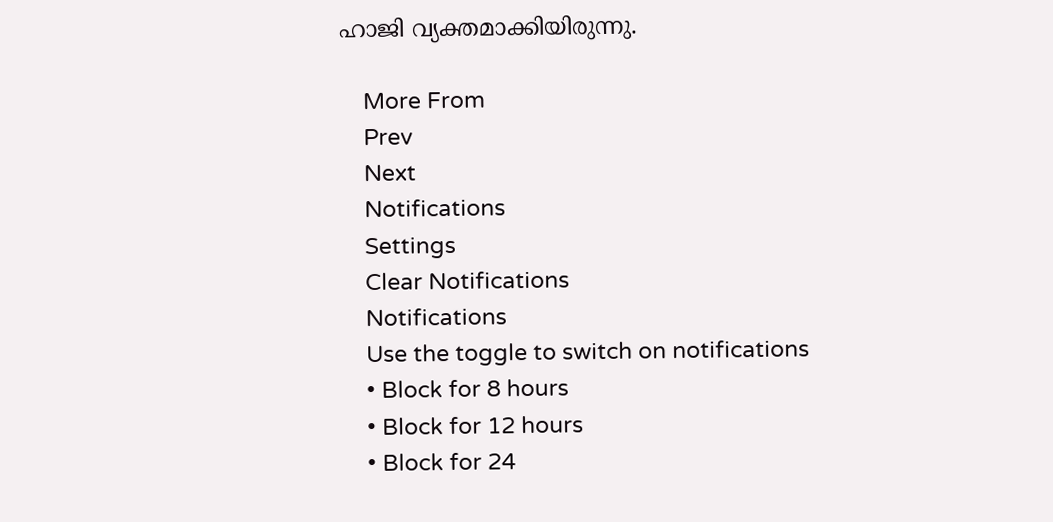ഹാജി വ്യക്തമാക്കിയിരുന്നു.

    More From
    Prev
    Next
    Notifications
    Settings
    Clear Notifications
    Notifications
    Use the toggle to switch on notifications
    • Block for 8 hours
    • Block for 12 hours
    • Block for 24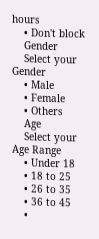hours
    • Don't block
    Gender
    Select your Gender
    • Male
    • Female
    • Others
    Age
    Select your Age Range
    • Under 18
    • 18 to 25
    • 26 to 35
    • 36 to 45
    •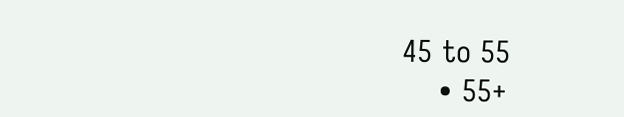45 to 55
    • 55+